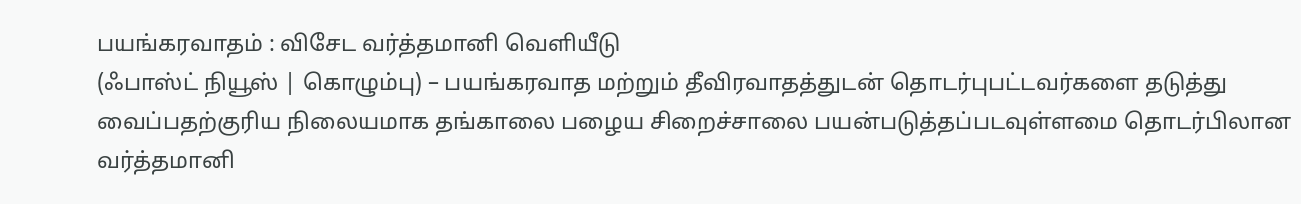பயங்கரவாதம் : விசேட வர்த்தமானி வெளியீடு
(ஃபாஸ்ட் நியூஸ் | கொழும்பு) – பயங்கரவாத மற்றும் தீவிரவாதத்துடன் தொடர்புபட்டவர்களை தடுத்து வைப்பதற்குரிய நிலையமாக தங்காலை பழைய சிறைச்சாலை பயன்படுத்தப்படவுள்ளமை தொடர்பிலான வர்த்தமானி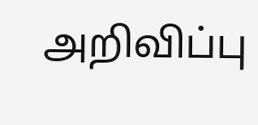அறிவிப்பு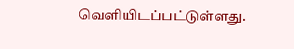வெளியிடப்பட்டுள்ளது.